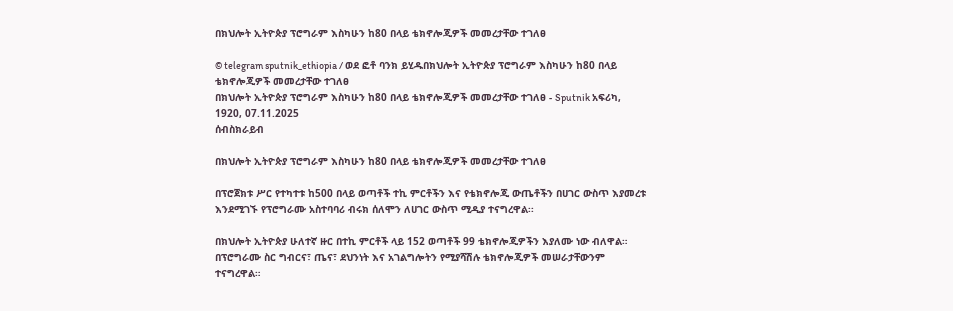በክህሎት ኢትዮጵያ ፕሮግራም እስካሁን ከ80 በላይ ቴክኖሎጂዎች መመረታቸው ተገለፀ

© telegram sputnik_ethiopia / ወደ ፎቶ ባንክ ይሂዱበክህሎት ኢትዮጵያ ፕሮግራም እስካሁን ከ80 በላይ ቴክኖሎጂዎች መመረታቸው ተገለፀ
በክህሎት ኢትዮጵያ ፕሮግራም እስካሁን ከ80 በላይ ቴክኖሎጂዎች መመረታቸው ተገለፀ - Sputnik አፍሪካ, 1920, 07.11.2025
ሰብስክራይብ

በክህሎት ኢትዮጵያ ፕሮግራም እስካሁን ከ80 በላይ ቴክኖሎጂዎች መመረታቸው ተገለፀ

በፕሮጀክቱ ሥር የተካተቱ ከ500 በላይ ወጣቶች ተኪ ምርቶችን እና የቴክኖሎጂ ውጤቶችን በሀገር ውስጥ እያመረቱ እንደሚገኙ የፕሮግራሙ አስተባባሪ ብሩክ ሰለሞን ለሀገር ውስጥ ሚዲያ ተናግረዋል፡፡

በክህሎት ኢትዮጵያ ሁለተኛ ዙር በተኪ ምርቶች ላይ 152 ወጣቶች 99 ቴክኖሎጂዎችን እያለሙ ነው ብለዋል። በፕሮግራሙ ስር ግብርና፣ ጤና፣ ደህንነት እና አገልግሎትን የሚያሻሽሉ ቴክኖሎጂዎች መሠራታቸውንም ተናግረዋል።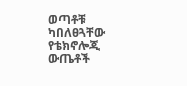ወጣቶቹ ካበለፀጓቸው የቴክኖሎጂ ውጤቶች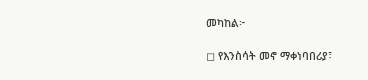መካከል፦

◻ የእንስሳት መኖ ማቀነባበሪያ፣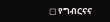◻ የግብርናና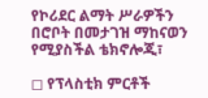የኮሪደር ልማት ሥራዎችን በሮቦት በመታገዝ ማከናወን የሚያስችል ቴክኖሎጂ፣

◻ የፕላስቲክ ምርቶች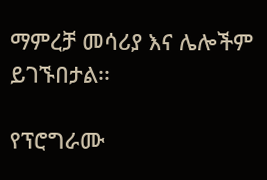ማምረቻ መሳሪያ እና ሌሎችም ይገኙበታል፡፡

የፕሮግራሙ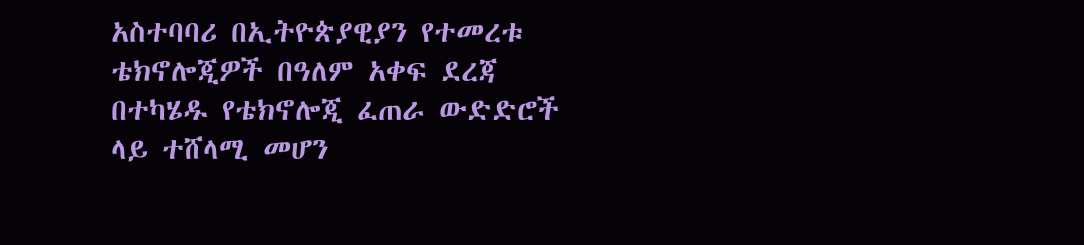አስተባባሪ በኢትዮጵያዊያን የተመረቱ ቴክኖሎጂዎች በዓለም አቀፍ ደረጃ በተካሄዱ የቴክኖሎጂ ፈጠራ ውድድሮች ላይ ተሸላሚ መሆን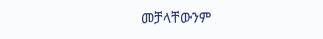መቻላቸውንም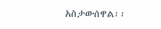አስታውሰዋል፡፡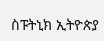ስፑትኒክ ኢትዮጵያ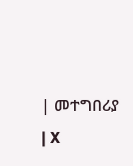| መተግበሪያ | X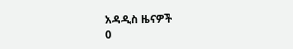አዳዲስ ዜናዎች
0